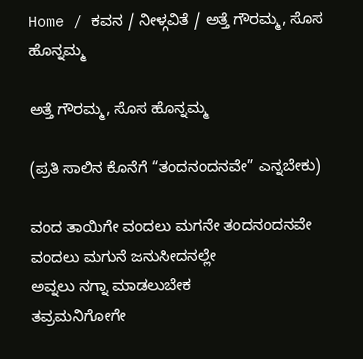Home / ಕವನ / ನೀಳ್ಗವಿತೆ / ಅತ್ತೆ ಗೌರಮ್ಮ, ಸೊಸ ಹೊನ್ನಮ್ಮ

ಅತ್ತೆ ಗೌರಮ್ಮ, ಸೊಸ ಹೊನ್ನಮ್ಮ

(ಪ್ರತಿ ಸಾಲಿನ ಕೊನೆಗೆ “ತಂದನಂದನವೇ” ಎನ್ನಬೇಕು)

ವಂದ ತಾಯಿಗೇ ವಂದಲು ಮಗನೇ ತಂದನಂದನವೇ
ವಂದಲು ಮಗುನೆ ಜನುಸೀದನಲ್ಲೇ
ಅವ್ನಲು ನಗ್ನಾ ಮಾಡಲುಬೇಕ
ತವ್ರಮನಿಗೋಗೇ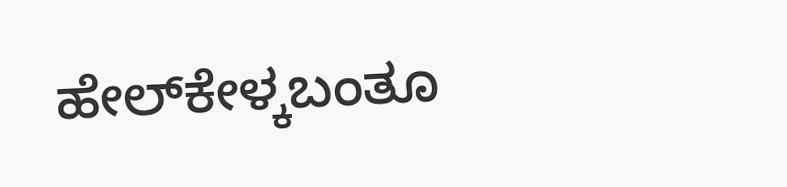ಹೇಲ್‌ಕೇಳ್ಕಬಂತೂ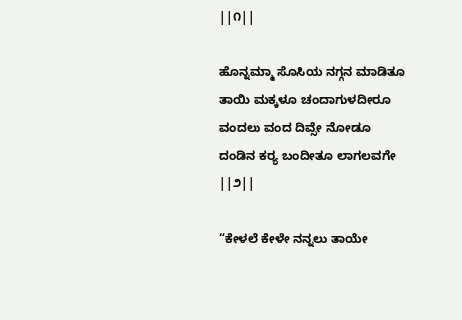||೧||

ಹೊನ್ನಮ್ಮಾ ಸೊಸಿಯ ನಗ್ಗನ ಮಾಡಿತೂ
ತಾಯಿ ಮಕ್ಕಳೂ ಚಂದಾಗುಳದೀರೂ
ವಂದಲು ವಂದ ದಿವ್ಸೇ ನೋಡೂ
ದಂಡಿನ ಕರ್‍ಯ ಬಂದೀತೂ ಲಾಗಲವಗೇ ||೨||

“ಕೇಳಲೆ ಕೇಳೇ ನನ್ನಲು ತಾಯೇ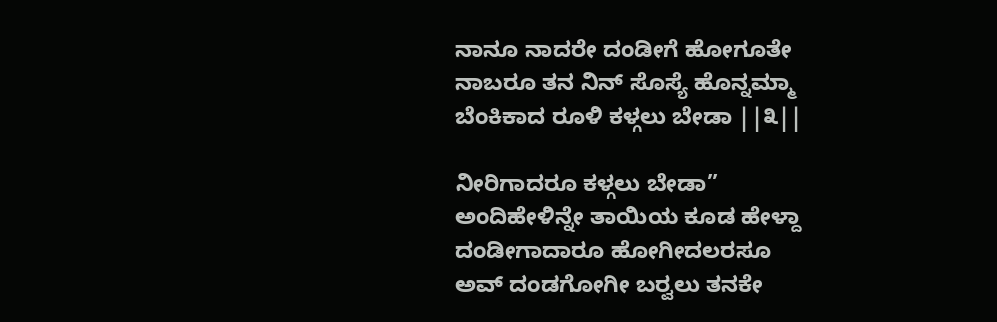ನಾನೂ ನಾದರೇ ದಂಡೀಗೆ ಹೋಗೂತೇ
ನಾಬರೂ ತನ ನಿನ್‌ ಸೊಸ್ಯೆ ಹೊನ್ನಮ್ಮಾ
ಬೆಂಕಿಕಾದ ರೂಳಿ ಕಳ್ಗಲು ಬೇಡಾ ||೩||

ನೀರಿಗಾದರೂ ಕಳ್ಗಲು ಬೇಡಾ”
ಅಂದಿಹೇಳಿನ್ನೇ ತಾಯಿಯ ಕೂಡ ಹೇಳ್ದಾ
ದಂಡೀಗಾದಾರೂ ಹೋಗೀದಲರಸೂ
ಅವ್‌ ದಂಡಗೋಗೀ ಬರ್‍ವಲು ತನಕೇ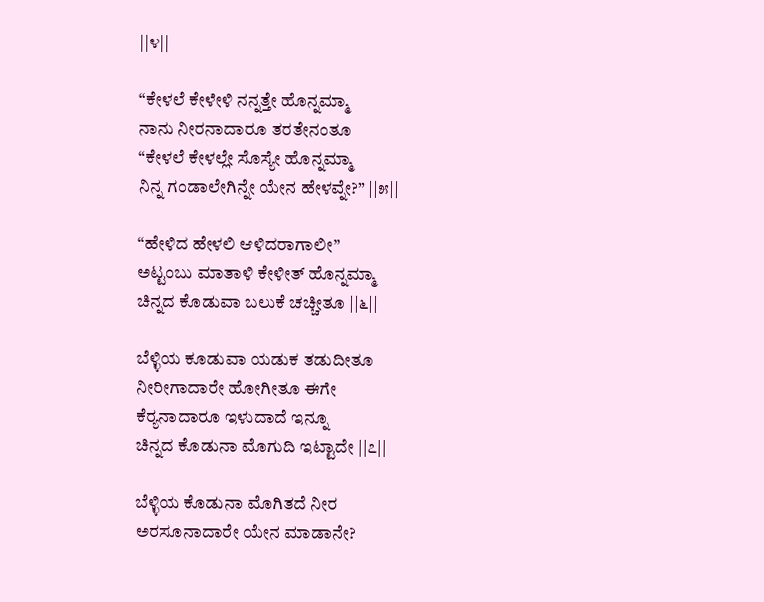||೪||

“ಕೇಳಲೆ ಕೇಳೇಳಿ ನನ್ನತ್ತೇ ಹೊನ್ನಮ್ಮಾ
ನಾನು ನೀರನಾದಾರೂ ತರತೇನಂತೂ
“ಕೇಳಲೆ ಕೇಳಲ್ಲೇ ಸೊಸ್ಯೇ ಹೊನ್ನಮ್ಮಾ
ನಿನ್ನ ಗಂಡಾಲೇಗಿನ್ನೇ ಯೇನ ಹೇಳವ್ನೇ?” ||೫||

“ಹೇಳಿದ ಹೇಳಲಿ ಆಳಿದರಾಗಾಲೀ”
ಅಟ್ಟಂಬು ಮಾತಾಳಿ ಕೇಳೀತ್‌ ಹೊನ್ನಮ್ಮಾ
ಚಿನ್ನದ ಕೊಡುವಾ ಬಲುಕೆ ಚಚ್ಚೀತೂ ||೬||

ಬೆಳ್ಳಿಯ ಕೂಡುವಾ ಯಡುಕ ತಡುದೀತೂ
ನೀರೀಗಾದಾರೇ ಹೋಗೀತೂ ಈಗೇ
ಕೆರ್‍ಯನಾದಾರೂ ಇಳುದಾದೆ ಇನ್ನೂ
ಚಿನ್ನದ ಕೊಡುನಾ ಮೊಗುದಿ ಇಟ್ಟಾದೇ ||೭||

ಬೆಳ್ಳಿಯ ಕೊಡುನಾ ಮೊಗಿತದೆ ನೀರ
ಅರಸೂನಾದಾರೇ ಯೇನ ಮಾಡಾನೇ?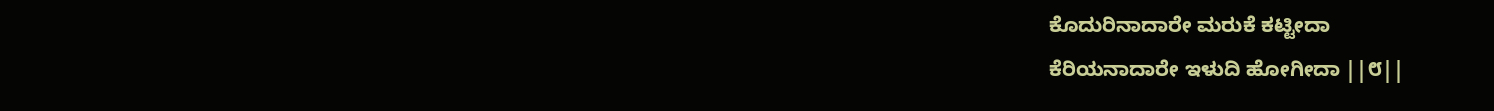ಕೊದುರಿನಾದಾರೇ ಮರುಕೆ ಕಟ್ಟೀದಾ
ಕೆರಿಯನಾದಾರೇ ಇಳುದಿ ಹೋಗೀದಾ ||೮||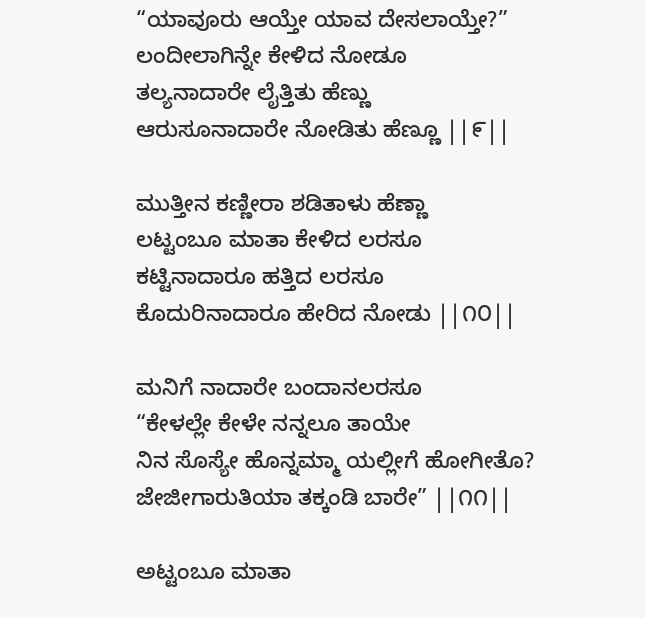“ಯಾವೂರು ಆಯ್ತೇ ಯಾವ ದೇಸಲಾಯ್ತೇ?”
ಲಂದೀಲಾಗಿನ್ನೇ ಕೇಳಿದ ನೋಡೂ
ತಲ್ಯನಾದಾರೇ ಲೈತ್ತಿತು ಹೆಣ್ಣು
ಆರುಸೂನಾದಾರೇ ನೋಡಿತು ಹೆಣ್ಣೂ ||೯||

ಮುತ್ತೀನ ಕಣ್ಣೀರಾ ಶಡಿತಾಳು ಹೆಣ್ಣಾ
ಲಟ್ಟಂಬೂ ಮಾತಾ ಕೇಳಿದ ಲರಸೂ
ಕಟ್ಟಿನಾದಾರೂ ಹತ್ತಿದ ಲರಸೂ
ಕೊದುರಿನಾದಾರೂ ಹೇರಿದ ನೋಡು ||೧೦||

ಮನಿಗೆ ನಾದಾರೇ ಬಂದಾನಲರಸೂ
“ಕೇಳಲ್ಲೇ ಕೇಳೇ ನನ್ನಲೂ ತಾಯೇ
ನಿನ ಸೊಸ್ಯೇ ಹೊನ್ನಮ್ಮಾ ಯಲ್ಲೀಗೆ ಹೋಗೀತೊ?
ಜೇಜೀಗಾರುತಿಯಾ ತಕ್ಕಂಡಿ ಬಾರೇ” ||೧೧||

ಅಟ್ಟಂಬೂ ಮಾತಾ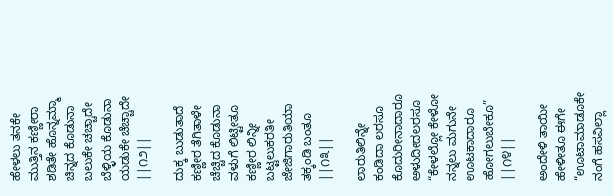ಹೇಳಲು ತನಕೇ
ಮುತ್ತಿನ ಕಣ್ಣೀರಾ ಶಡಿತೇ ಹೊನ್ನಮ್ಮಾ
ಚಿನ್ನದ ಕೊಡುನಾ ಬಲುಕೇ ಚಚ್ಚಾದೇ
ಬೆಳ್ಳಿಯ ಕೊಡುನಾ ಯಡುಕೇ ಚೆಚ್ಚಾದೇ ||೧೨||

ದುಕ್ಕ ಬುಡುತಾದೆ ಕಣ್ಣೀರ ತೆಗಿತಾಳೇ
ಚೆಚ್ಚಿದ ಕೊಡುನಾ ವಳುಗೆ ಲಿಟ್ಟೀತೂ
ಕಣ್ಣೀರ ಲಿನ್ನೀ ಬಟ್ಟಲುಕರತೀ
ಜೇಜಿಗಾರುತಿಯಾ ತಕ್ಕಂಡಿ ಬಂತೂ ||೧೩||

ಲಾರುತಿಲಿನ್ನೇ ಕಂಡಿದಾ ಲರಸೂ
ಕೊದುರೀನಾದಾರೂ ಅಳುದೀದಲರಸೂ
“ಕೇಳಲ್ಲೋ ಕೇಳೋ ನನ್ನಲು ಮಗುನೇ
ಊಟಕಾದಾರೂ ಹೋಗಲುಬೇಕೂ” ||೧೪||

ಅಂದೇಳಿ ತಾಯೀ ಹೇಳೀತೂ ಈಗೇ
“ಊಟಾಮಾಡೂಕೇ ನಂಗೆ ಹಸವಿಲ್ಲಾ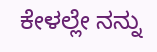ಕೇಳಲ್ಲೇ ನನ್ನು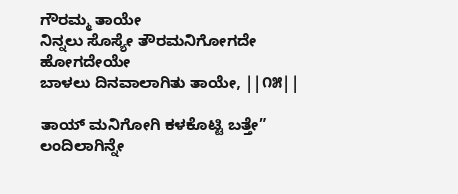ಗೌರಮ್ಮ ತಾಯೇ
ನಿನ್ನಲು ಸೊಸ್ಯೇ ತೌರಮನಿಗೋಗದೇ ಹೋಗದೇಯೇ
ಬಾಳಲು ದಿನವಾಲಾಗಿತು ತಾಯೇ, ||೧೫||

ತಾಯ್‌ ಮನಿಗೋಗಿ ಕಳಕೊಟ್ಟಿ ಬತ್ತೇ”
ಲಂದಿಲಾಗಿನ್ನೇ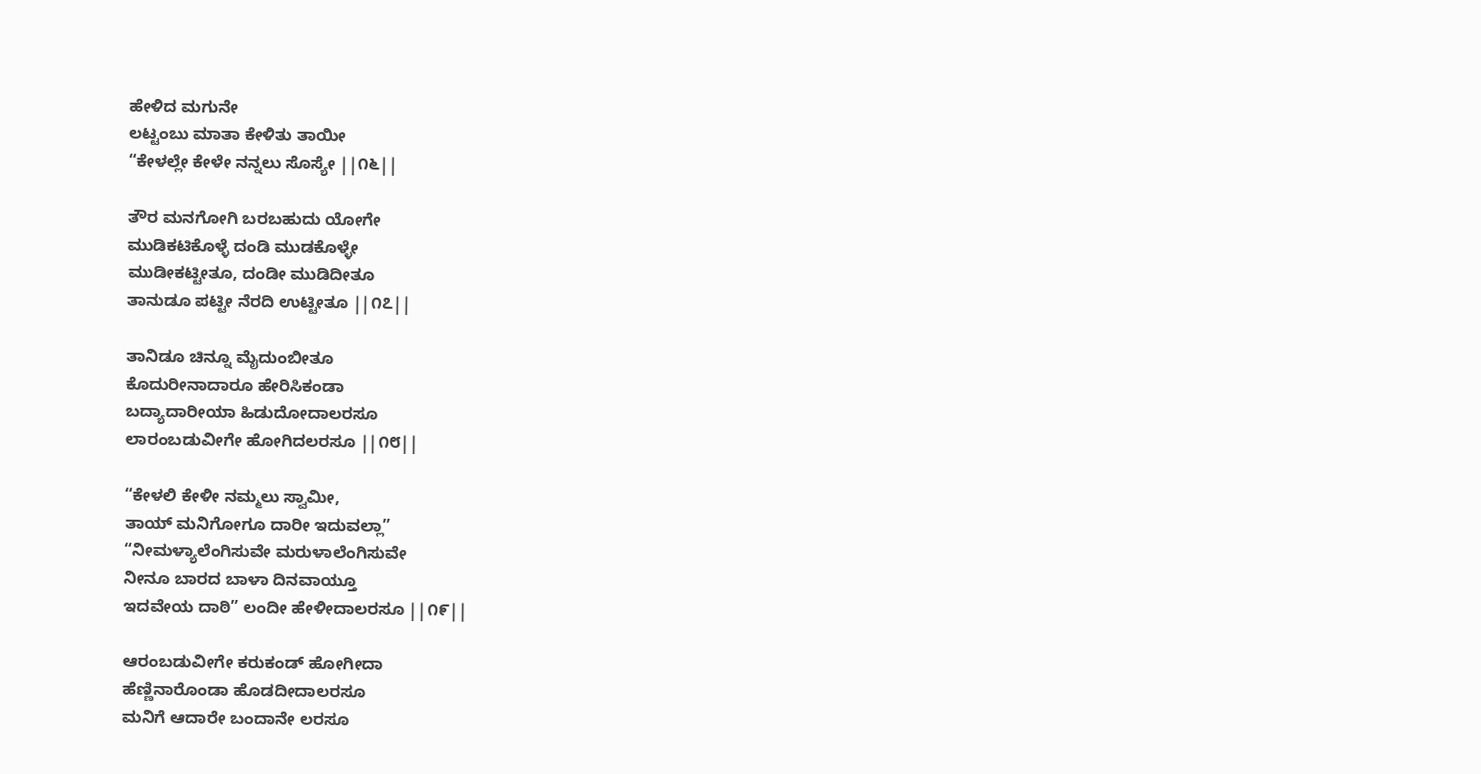ಹೇಳಿದ ಮಗುನೇ
ಲಟ್ಟಂಬು ಮಾತಾ ಕೇಳಿತು ತಾಯೀ
“ಕೇಳಲ್ಲೇ ಕೇಳೇ ನನ್ನಲು ಸೊಸ್ಯೇ ||೧೬||

ತೌರ ಮನಗೋಗಿ ಬರಬಹುದು ಯೋಗೇ
ಮುಡಿಕಟಿಕೊಳ್ಳೆ ದಂಡಿ ಮುಡಕೊಳ್ಳೇ
ಮುಡೀಕಟ್ಟೀತೂ, ದಂಡೀ ಮುಡಿದೀತೂ
ತಾನುಡೂ ಪಟ್ಟೀ ನೆರದಿ ಉಟ್ಟೀತೂ ||೧೭||

ತಾನಿಡೂ ಚಿನ್ನೂ ಮೈದುಂಬೀತೂ
ಕೊದುರೀನಾದಾರೂ ಹೇರಿಸಿಕಂಡಾ
ಬದ್ಯಾದಾರೀಯಾ ಹಿಡುದೋದಾಲರಸೂ
ಲಾರಂಬಡುವೀಗೇ ಹೋಗಿದಲರಸೂ ||೧೮||

“ಕೇಳಲಿ ಕೇಳೀ ನಮ್ಮಲು ಸ್ವಾಮೀ,
ತಾಯ್‌ ಮನಿಗೋಗೂ ದಾರೀ ಇದುವಲ್ಲಾ”
“ನೀಮಳ್ಯಾಲೆಂಗಿಸುವೇ ಮರುಳಾಲೆಂಗಿಸುವೇ
ನೀನೂ ಬಾರದ ಬಾಳಾ ದಿನವಾಯ್ತೂ
ಇದವೇಯ ದಾಠಿ” ಲಂದೀ ಹೇಳೀದಾಲರಸೂ ||೧೯||

ಆರಂಬಡುವೀಗೇ ಕರುಕಂಡ್‌ ಹೋಗೀದಾ
ಹೆಣ್ಣಿನಾರೊಂಡಾ ಹೊಡದೀದಾಲರಸೂ
ಮನಿಗೆ ಆದಾರೇ ಬಂದಾನೇ ಲರಸೂ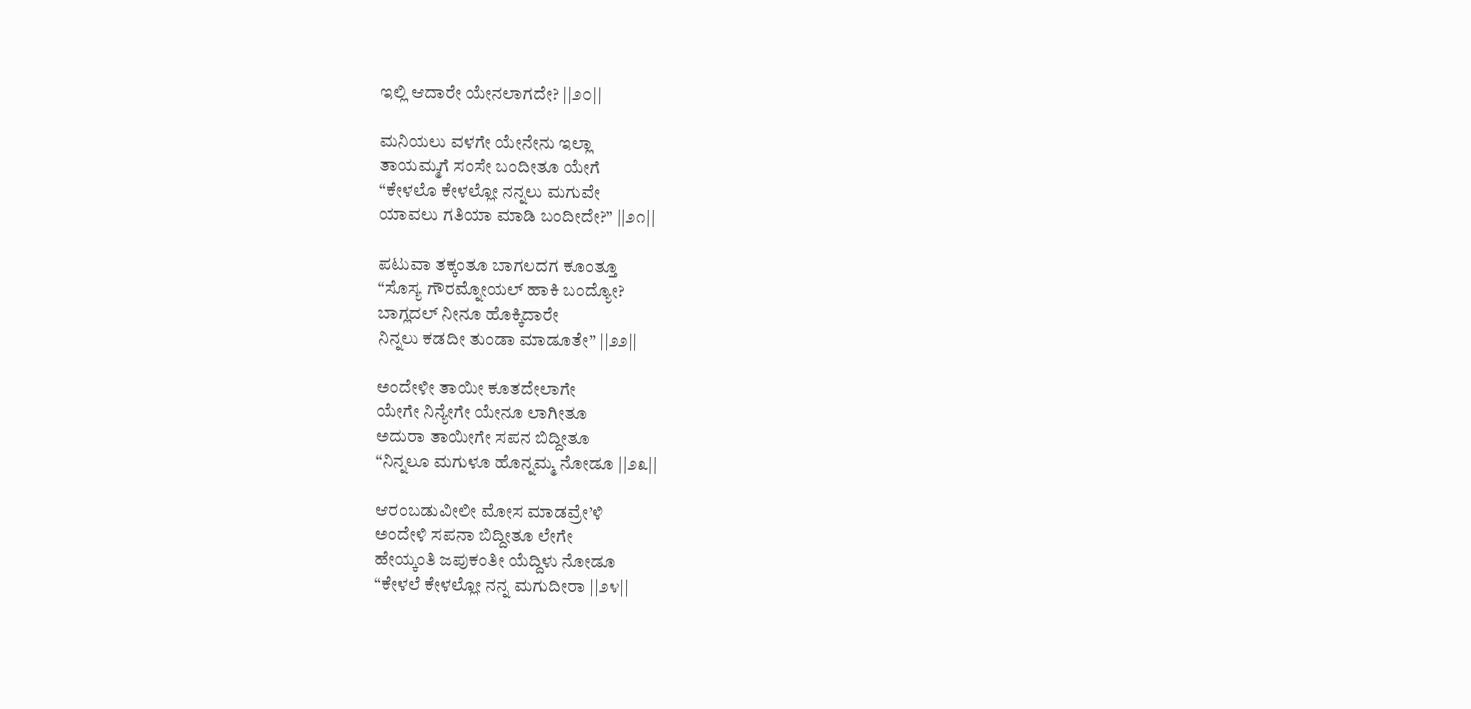ಇಲ್ಲಿ ಆದಾರೇ ಯೇನಲಾಗದೇ? ||೨೦||

ಮನಿಯಲು ವಳಗೇ ಯೇನೇನು ಇಲ್ಲಾ
ತಾಯಮ್ಮಗೆ ಸಂಸೇ ಬಂದೀತೂ ಯೇಗೆ
“ಕೇಳಲೊ ಕೇಳಲ್ಲೋ ನನ್ನಲು ಮಗುವೇ
ಯಾವಲು ಗತಿಯಾ ಮಾಡಿ ಬಂದೀದೇ?” ||೨೧||

ಪಟುವಾ ತಕ್ಕಂತೂ ಬಾಗಲದಗ ಕೂಂತ್ತೂ
“ಸೊಸ್ಯ ಗೌರಮ್ನೋಯಲ್‌ ಹಾಕಿ ಬಂದ್ಯೋ?
ಬಾಗ್ಲದಲ್‌ ನೀನೂ ಹೊಕ್ಕಿದಾರೇ
ನಿನ್ನಲು ಕಡದೀ ತುಂಡಾ ಮಾಡೂತೇ” ||೨೨||

ಅಂದೇಳೀ ತಾಯೀ ಕೂತದೇಲಾಗೇ
ಯೇಗೇ ನಿನ್ಯೇಗೇ ಯೇನೂ ಲಾಗೀತೂ
ಅದುರಾ ತಾಯೀಗೇ ಸಪನ ಬಿದ್ದೀತೂ
“ನಿನ್ನಲೂ ಮಗುಳೂ ಹೊನ್ನಮ್ಮ ನೋಡೂ ||೨೩||

ಆರಂಬಡುವೀಲೀ ಮೋಸ ಮಾಡವ್ರೇ’ಳಿ
ಅಂದೇಳಿ ಸಪನಾ ಬಿದ್ದೀತೂ ಲೇಗೇ
ಹೇಯ್ಕಂತಿ ಜಪುಕಂತೀ ಯೆದ್ದಿಳು ನೋಡೂ
“ಕೇಳಲೆ ಕೇಳಲ್ಲೋ ನನ್ನ ಮಗುದೀರಾ ||೨೪||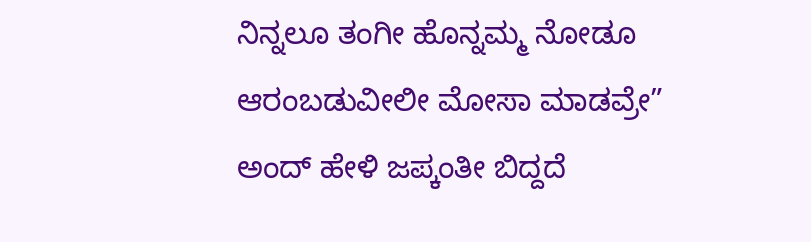ನಿನ್ನಲೂ ತಂಗೀ ಹೊನ್ನಮ್ಮ ನೋಡೂ
ಆರಂಬಡುವೀಲೀ ಮೋಸಾ ಮಾಡವ್ರೇ”
ಅಂದ್‌ ಹೇಳಿ ಜಪ್ಕಂತೀ ಬಿದ್ದದೆ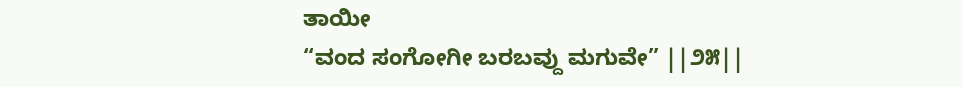ತಾಯೀ
“ವಂದ ಸಂಗೋಗೀ ಬರಬವ್ದು ಮಗುವೇ” ||೨೫||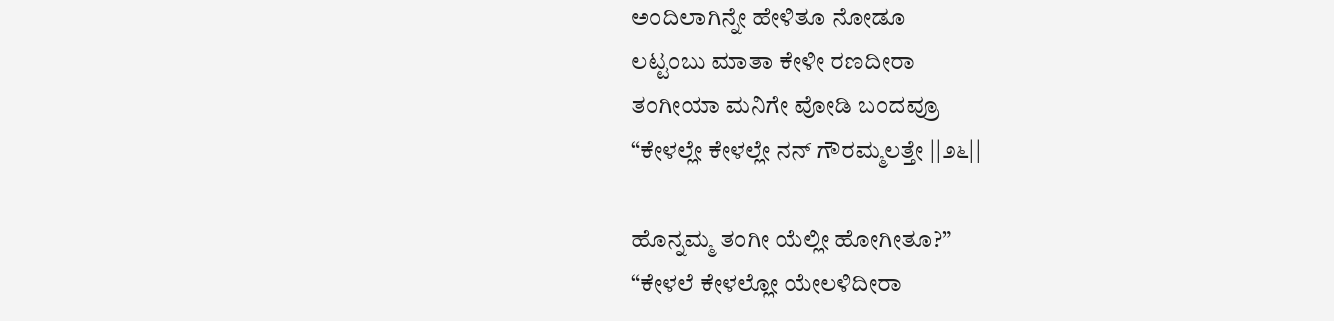ಅಂದಿಲಾಗಿನ್ನೇ ಹೇಳಿತೂ ನೋಡೂ
ಲಟ್ಟಂಬು ಮಾತಾ ಕೇಳೀ ರಣದೀರಾ
ತಂಗೀಯಾ ಮನಿಗೇ ವೋಡಿ ಬಂದವ್ರೂ
“ಕೇಳಲ್ಲೇ ಕೇಳಲ್ಲೇ ನನ್‌ ಗೌರಮ್ಮಲತ್ತೇ ||೨೬||

ಹೊನ್ನಮ್ಮ ತಂಗೀ ಯೆಲ್ಲೀ ಹೋಗೀತೂ?”
“ಕೇಳಲೆ ಕೇಳಲ್ಲೋ ಯೇಲಳಿದೀರಾ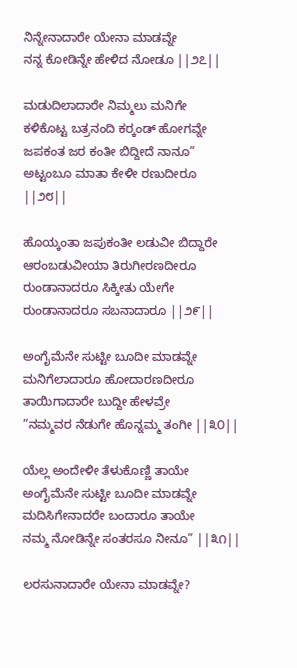ನಿನ್ನೇನಾದಾರೇ ಯೇನಾ ಮಾಡವ್ನೇ
ನನ್ನ ಕೋಡಿನ್ನೇ ಹೇಳಿದ ನೋಡೂ ||೨೭||

ಮಡುದಿಲಾದಾರೇ ನಿಮ್ಮಲು ಮನಿಗೇ
ಕಳಿಕೊಟ್ಟ ಬತ್ರನಂದಿ ಕರ್‍ಕಂಡ್‌ ಹೋಗವ್ನೇ
ಜಪಕಂತ ಜರ ಕಂತೀ ಬಿದ್ದೀದೆ ನಾನೂ”
ಅಟ್ಟಂಬೂ ಮಾತಾ ಕೇಳೀ ರಣುದೀರೂ ||೨೮||

ಹೊಯ್ಕಂತಾ ಜಪುಕಂತೀ ಲಡುವೀ ಬಿದ್ದಾರೇ
ಆರಂಬಡುವೀಯಾ ತಿರುಗೀರಣದೀರೂ
ರುಂಡಾನಾದರೂ ಸಿಕ್ಕೀತು ಯೇಗೇ
ರುಂಡಾನಾದರೂ ಸಬನಾದಾರೂ ||೨೯||

ಅಂಗೈಮೆನೇ ಸುಟ್ಟೀ ಬೂದೀ ಮಾಡವ್ನೇ
ಮನಿಗೆಲಾದಾರೂ ಹೋದಾರಣದೀರೂ
ತಾಯಿಗಾದಾರೇ ಬುದ್ದೀ ಹೇಳವ್ರೇ
“ನಮ್ಮವರ ನೆಡುಗೇ ಹೊನ್ನಮ್ಮ ತಂಗೀ ||೩೦||

ಯೆಲ್ಲ ಅಂದೇಳೀ ತೆಳುಕೊಣ್ಣಿ ತಾಯೇ
ಅಂಗೈಮೆನೇ ಸುಟ್ಟೀ ಬೂದೀ ಮಾಡವ್ನೇ
ಮದಿಸಿಗೇನಾದರೇ ಬಂದಾರೂ ತಾಯೇ
ನಮ್ಮ ನೋಡಿನ್ನೇ ಸಂತರಸೂ ನೀನೂ” ||೩೧||

ಲರಸುನಾದಾರೇ ಯೇನಾ ಮಾಡವ್ನೇ?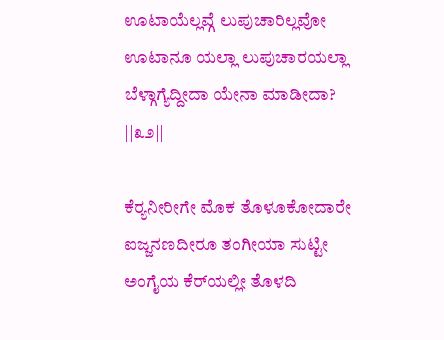ಊಟಾಯೆಲ್ಲವ್ಗೆ ಲುಪುಚಾರಿಲ್ಲವೋ
ಊಟಾನೂ ಯಲ್ಲಾ ಲುಪುಚಾರಯಲ್ಲಾ
ಬೆಳ್ಗಾಗ್ಯೆದ್ದೀದಾ ಯೇನಾ ಮಾಡೀದಾ? ||೩೨||

ಕೆರ್‍ಯನೀರೀಗೇ ಮೊಕ ತೊಳೂಕೋದಾರೇ
ಐಜ್ಜನಣದೀರೂ ತಂಗೀಯಾ ಸುಟ್ಟೀ
ಅಂಗೈಯ ಕೆರ್‌ಯಲ್ಲೀ ತೊಳದಿ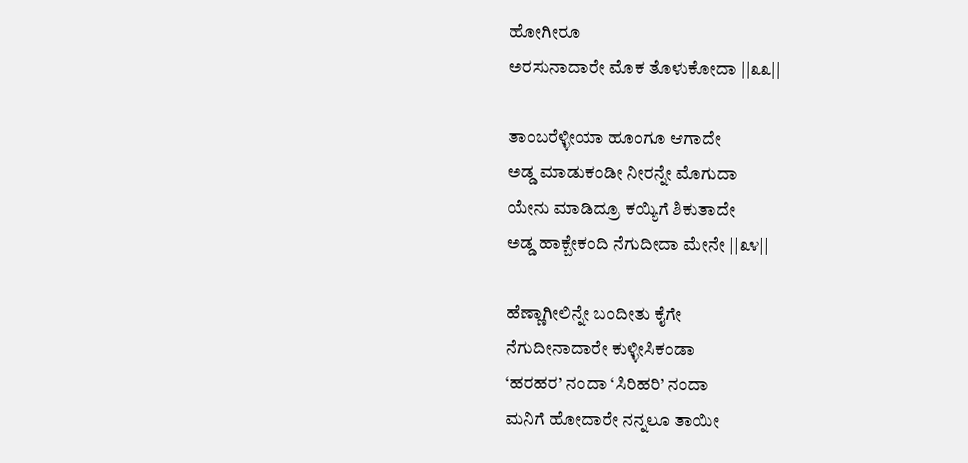ಹೋಗೀರೂ
ಅರಸುನಾದಾರೇ ಮೊಕ ತೊಳುಕೋದಾ ||೩೩||

ತಾಂಬರೆಳ್ಳೀಯಾ ಹೂಂಗೂ ಆಗಾದೇ
ಅಡ್ಡ ಮಾಡುಕಂಡೀ ನೀರನ್ನೇ ಮೊಗುದಾ
ಯೇನು ಮಾಡಿದ್ರೂ ಕಯ್ಯಿಗೆ ಶಿಕುತಾದೇ
ಅಡ್ಡ ಹಾಕ್ಬೇಕಂದಿ ನೆಗುದೀದಾ ಮೇನೇ ||೩೪||

ಹೆಣ್ಣಾಗೀಲಿನ್ನೇ ಬಂದೀತು ಕೈಗೇ
ನೆಗುದೀನಾದಾರೇ ಕುಳ್ಳೀಸಿಕಂಡಾ
‘ಹರಹರ’ ನಂದಾ ‘ಸಿರಿಹರಿ’ ನಂದಾ
ಮನಿಗೆ ಹೋದಾರೇ ನನ್ನಲೂ ತಾಯೀ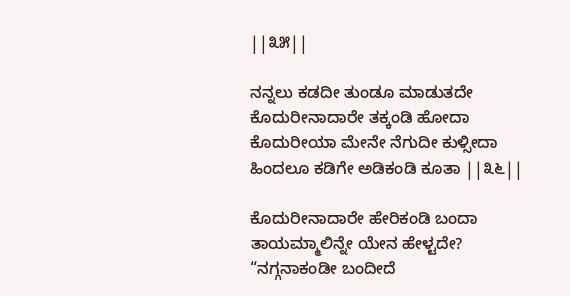||೩೫||

ನನ್ನಲು ಕಡದೀ ತುಂಡೂ ಮಾಡುತದೇ
ಕೊದುರೀನಾದಾರೇ ತಕ್ಕಂಡಿ ಹೋದಾ
ಕೊದುರೀಯಾ ಮೇನೇ ನೆಗುದೀ ಕುಳ್ಸೀದಾ
ಹಿಂದಲೂ ಕಡಿಗೇ ಅಡಿಕಂಡಿ ಕೂತಾ ||೩೬||

ಕೊದುರೀನಾದಾರೇ ಹೇರಿಕಂಡಿ ಬಂದಾ
ತಾಯಮ್ಮಾಲಿನ್ನೇ ಯೇನ ಹೇಳ್ಟದೇ?
“ನಗ್ಗನಾಕಂಡೀ ಬಂದೀದೆ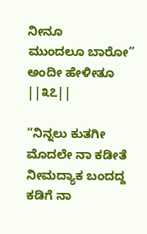ನೀನೂ
ಮುಂದಲೂ ಬಾರೋ” ಅಂದೀ ಹೇಳೀತೂ ||೩೭||

“ನಿನ್ನಲು ಕುತಗೀ ಮೊದಲೇ ನಾ ಕಡೀತೆ
ನೀಮದ್ಯಾಕ ಬಂದದ್ದ ಕಡಿಗೆ ನಾ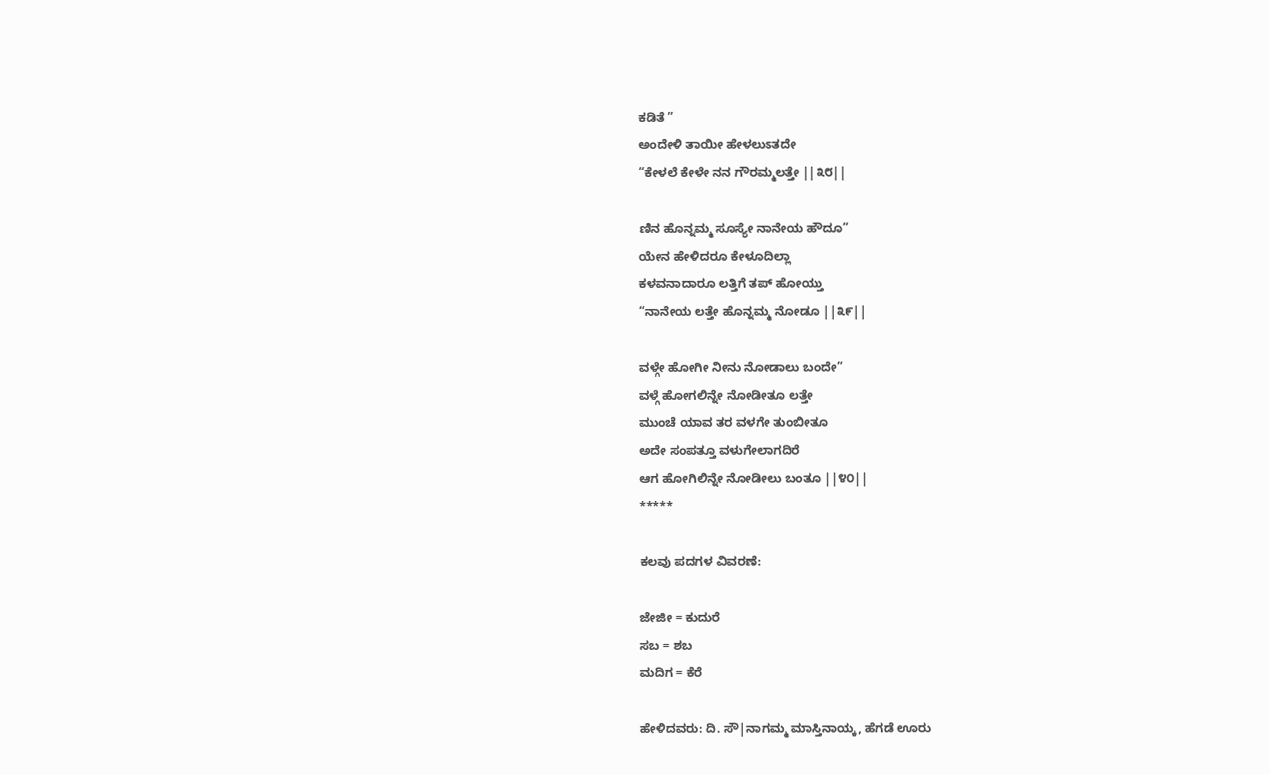ಕಡಿತೆ ”
ಅಂದೇಳಿ ತಾಯೀ ಹೇಳಲುಽತದೇ
“ಕೇಳಲೆ ಕೇಳೇ ನನ ಗೌರಮ್ಮಲತ್ತೇ ||೩೮||

ಣಿನ ಹೊನ್ನಮ್ಮ ಸೂಸ್ಯೇ ನಾನೇಯ ಹೌದೂ”
ಯೇನ ಹೇಳಿದರೂ ಕೇಳೂದಿಲ್ಲಾ
ಕಳವನಾದಾರೂ ಲತ್ತಿಗೆ ತಪ್‌ ಹೋಯ್ತು
“ನಾನೇಯ ಲತ್ತೇ ಹೊನ್ನಮ್ಮ ನೋಡೂ ||೩೯||

ವಳ್ಗೇ ಹೋಗೀ ನೀನು ನೋಡಾಲು ಬಂದೇ”
ವಳ್ಗೆ ಹೋಗಲಿನ್ನೇ ನೋಡೀತೂ ಲತ್ತೇ
ಮುಂಚೆ ಯಾವ ತರ ವಳಗೇ ತುಂಬೀತೂ
ಅದೇ ಸಂಪತ್ತೂ ವಳುಗೇಲಾಗದಿರೆ
ಆಗ ಹೋಗಿಲಿನ್ನೇ ನೋಡೀಲು ಬಂತೂ ||೪೦||
*****

ಕಲವು ಪದಗಳ ವಿವರಣೆ:

ಜೇಜೀ = ಕುದುರೆ
ಸಬ = ಶಬ
ಮದಿಗ = ಕೆರೆ

ಹೇಳಿದವರು: ದಿ. ಸೌ|ನಾಗಮ್ಮ ಮಾಸ್ತಿನಾಯ್ಕ, ಹೆಗಡೆ ಊರು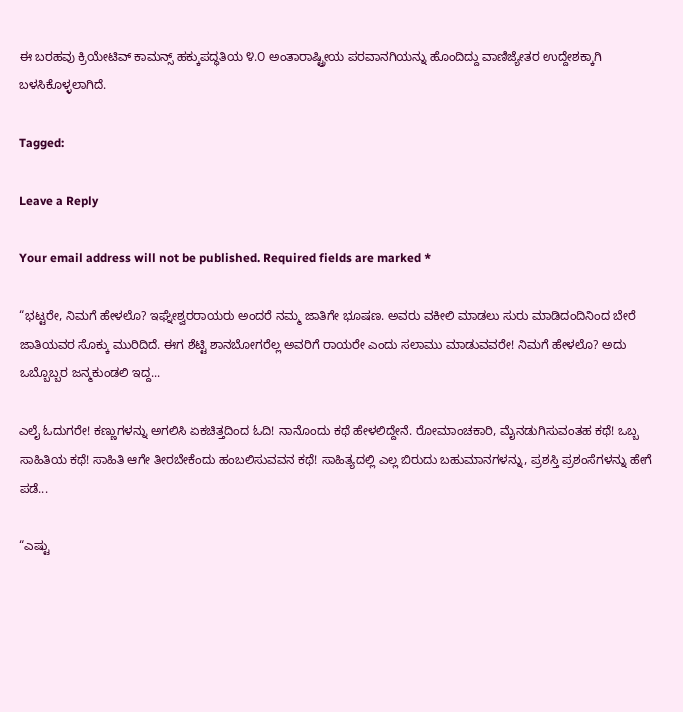ಈ ಬರಹವು ಕ್ರಿಯೇಟಿವ್ ಕಾಮನ್ಸ್ ಹಕ್ಕುಪದ್ಧತಿಯ ೪.೦ ಅಂತಾರಾಷ್ಟ್ರೀಯ ಪರವಾನಗಿಯನ್ನು ಹೊಂದಿದ್ದು ವಾಣಿಜ್ಯೇತರ ಉದ್ದೇಶಕ್ಕಾಗಿ ಬಳಸಿಕೊಳ್ಳಲಾಗಿದೆ.

Tagged:

Leave a Reply

Your email address will not be published. Required fields are marked *

“ಭಟ್ಟರೇ, ನಿಮಗೆ ಹೇಳಲೊ? ಇಘ್ನೇಶ್ವರರಾಯರು ಅಂದರೆ ನಮ್ಮ ಜಾತಿಗೇ ಭೂಷಣ. ಅವರು ವಕೀಲಿ ಮಾಡಲು ಸುರು ಮಾಡಿದಂದಿನಿಂದ ಬೇರೆ ಜಾತಿಯವರ ಸೊಕ್ಕು ಮುರಿದಿದೆ. ಈಗ ಶೆಟ್ಟಿ ಶಾನಬೋಗರೆಲ್ಲ ಅವರಿಗೆ ರಾಯರೇ ಎಂದು ಸಲಾಮು ಮಾಡುವವರೇ! ನಿಮಗೆ ಹೇಳಲೊ? ಅದು ಒಬ್ಬೊಬ್ಬರ ಜನ್ಮಕುಂಡಲಿ ಇದ್ದ...

ಎಲೈ ಓದುಗರೇ! ಕಣ್ಣುಗಳನ್ನು ಅಗಲಿಸಿ ಏಕಚಿತ್ತದಿಂದ ಓದಿ! ನಾನೊಂದು ಕಥೆ ಹೇಳಲಿದ್ದೇನೆ. ರೋಮಾಂಚಕಾರಿ, ಮೈನಡುಗಿಸುವಂತಹ ಕಥೆ! ಒಬ್ಬ ಸಾಹಿತಿಯ ಕಥೆ! ಸಾಹಿತಿ ಆಗೇ ತೀರಬೇಕೆಂದು ಹಂಬಲಿಸುವವನ ಕಥೆ! ಸಾಹಿತ್ಯದಲ್ಲಿ ಎಲ್ಲ ಬಿರುದು ಬಹುಮಾನಗಳನ್ನು, ಪ್ರಶಸ್ತಿ ಪ್ರಶಂಸೆಗಳನ್ನು ಹೇಗೆ ಪಡೆ...

“ಎಷ್ಟು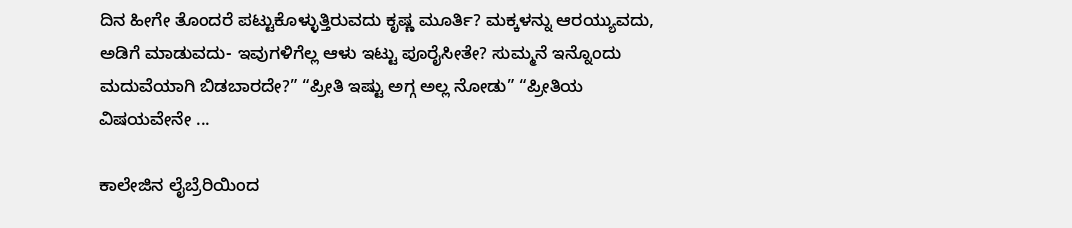ದಿನ ಹೀಗೇ ತೊಂದರೆ ಪಟ್ಟುಕೊಳ್ಳುತ್ತಿರುವದು ಕೃಷ್ಣ ಮೂರ್ತಿ? ಮಕ್ಕಳನ್ನು ಆರಯ್ಯುವದು, ಅಡಿಗೆ ಮಾಡುವದು- ಇವುಗಳಿಗೆಲ್ಲ ಆಳು ಇಟ್ಟು ಪೂರೈಸೀತೇ? ಸುಮ್ಮನೆ ಇನ್ನೊಂದು ಮದುವೆಯಾಗಿ ಬಿಡಬಾರದೇ?” “ಪ್ರೀತಿ ಇಷ್ಟು ಅಗ್ಗ ಅಲ್ಲ ನೋಡು” “ಪ್ರೀತಿಯ ವಿಷಯವೇನೇ ...

ಕಾಲೇಜಿನ ಲೈಬ್ರೆರಿಯಿಂದ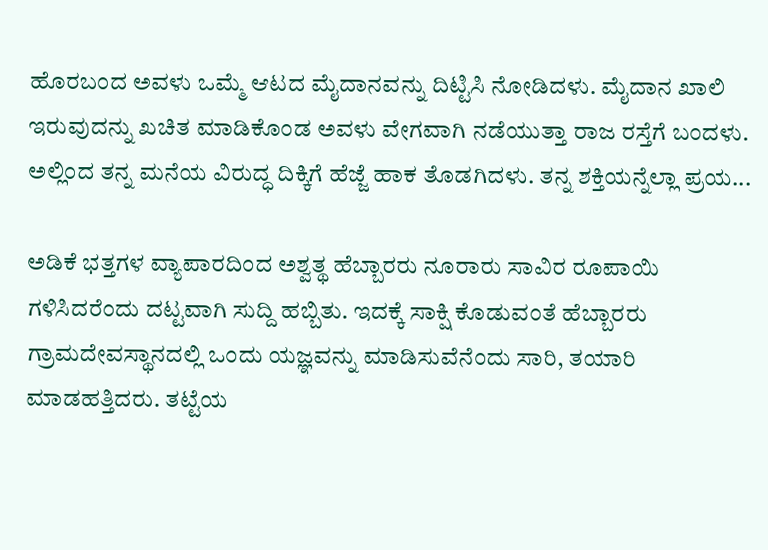ಹೊರಬಂದ ಅವಳು ಒಮ್ಮೆ ಆಟದ ಮೈದಾನವನ್ನು ದಿಟ್ಟಿಸಿ ನೋಡಿದಳು. ಮೈದಾನ ಖಾಲಿ ಇರುವುದನ್ನು ಖಚಿತ ಮಾಡಿಕೊಂಡ ಅವಳು ವೇಗವಾಗಿ ನಡೆಯುತ್ತಾ ರಾಜ ರಸ್ತೆಗೆ ಬಂದಳು. ಅಲ್ಲಿಂದ ತನ್ನ ಮನೆಯ ವಿರುದ್ಧ ದಿಕ್ಕಿಗೆ ಹೆಜ್ಜೆ ಹಾಕ ತೊಡಗಿದಳು. ತನ್ನ ಶಕ್ತಿಯನ್ನೆಲ್ಲಾ ಪ್ರಯ...

ಅಡಿಕೆ ಭತ್ತಗಳ ವ್ಯಾಪಾರದಿಂದ ಅಶ್ವತ್ಥ ಹೆಬ್ಬಾರರು ನೂರಾರು ಸಾವಿರ ರೂಪಾಯಿ ಗಳಿಸಿದರೆಂದು ದಟ್ಟವಾಗಿ ಸುದ್ದಿ ಹಬ್ಬಿತು. ಇದಕ್ಕೆ ಸಾಕ್ಷಿ ಕೊಡುವಂತೆ ಹೆಬ್ಬಾರರು ಗ್ರಾಮದೇವಸ್ಥಾನದಲ್ಲಿ ಒಂದು ಯಜ್ಞವನ್ನು ಮಾಡಿಸುವೆನೆಂದು ಸಾರಿ, ತಯಾರಿ ಮಾಡಹತ್ತಿದರು. ತಟ್ಟೆಯ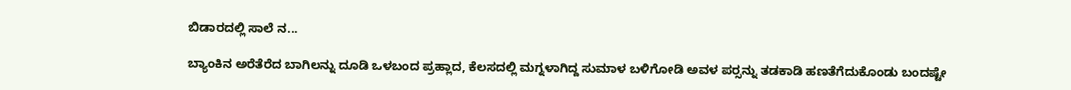ಬಿಡಾರದಲ್ಲಿ ಸಾಲೆ ನ...

ಬ್ಯಾಂಕಿನ ಅರೆತೆರೆದ ಬಾಗಿಲನ್ನು ದೂಡಿ ಒಳಬಂದ ಪ್ರಹ್ಲಾದ, ಕೆಲಸದಲ್ಲಿ ಮಗ್ನಳಾಗಿದ್ದ ಸುಮಾಳ ಬಳಿಗೋಡಿ ಅವಳ ಪರ್‍ಸನ್ನು ತಡಕಾಡಿ ಹಣತೆಗೆದುಕೊಂಡು ಬಂದಷ್ಟೇ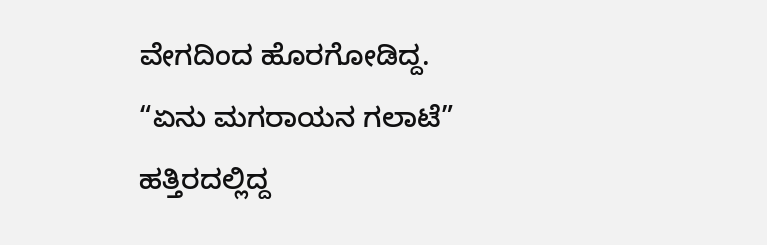ವೇಗದಿಂದ ಹೊರಗೋಡಿದ್ದ. “ಏನು ಮಗರಾಯನ ಗಲಾಟೆ” ಹತ್ತಿರದಲ್ಲಿದ್ದ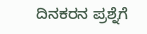ದಿನಕರನ ಪ್ರಶ್ನೆಗೆ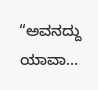“ಅವನದ್ದು ಯಾವಾ...